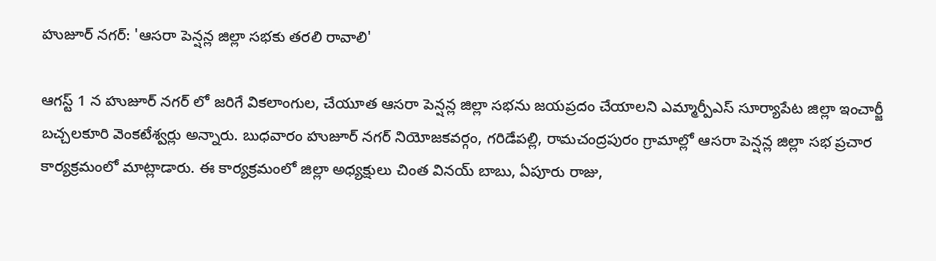హుజూర్ నగర్: 'ఆసరా పెన్షన్ల జిల్లా సభకు తరలి రావాలి'

ఆగస్ట్ 1 న హుజూర్ నగర్ లో జరిగే వికలాంగుల, చేయూత ఆసరా పెన్షన్ల జిల్లా సభను జయప్రదం చేయాలని ఎమ్మార్పీఎస్ సూర్యాపేట జిల్లా ఇంచార్జీ బచ్చలకూరి వెంకటేశ్వర్లు అన్నారు. బుధవారం హుజూర్ నగర్ నియోజకవర్గం, గరిడేపల్లి, రామచంద్రపురం గ్రామాల్లో ఆసరా పెన్షన్ల జిల్లా సభ ప్రచార కార్యక్రమంలో మాట్లాడారు. ఈ కార్యక్రమంలో జిల్లా అధ్యక్షులు చింత వినయ్ బాబు, ఏపూరు రాజు,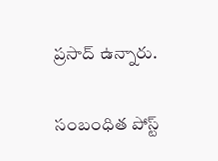ప్రసాద్ ఉన్నారు.

సంబంధిత పోస్ట్